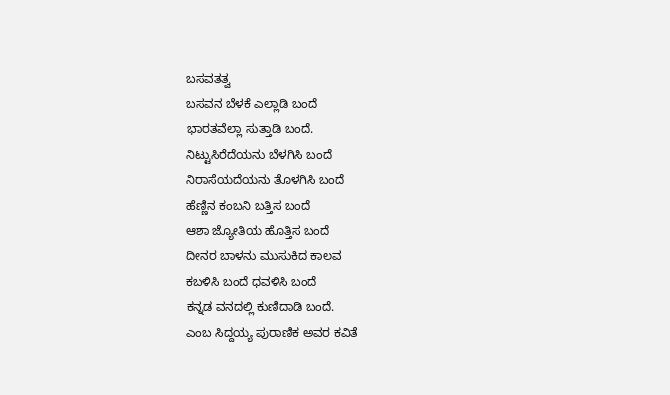ಬಸವತತ್ವ
ಬಸವನ ಬೆಳಕೆ ಎಲ್ಲಾಡಿ ಬಂದೆ
ಭಾರತವೆಲ್ಲಾ ಸುತ್ತಾಡಿ ಬಂದೆ.
ನಿಟ್ಟುಸಿರೆದೆಯನು ಬೆಳಗಿಸಿ ಬಂದೆ
ನಿರಾಸೆಯದೆಯನು ತೊಳಗಿಸಿ ಬಂದೆ
ಹೆಣ್ಣಿನ ಕಂಬನಿ ಬತ್ತಿಸ ಬಂದೆ
ಆಶಾ ಜ್ಯೋತಿಯ ಹೊತ್ತಿಸ ಬಂದೆ
ದೀನರ ಬಾಳನು ಮುಸುಕಿದ ಕಾಲವ
ಕಬಳಿಸಿ ಬಂದೆ ಧವಳಿಸಿ ಬಂದೆ
ಕನ್ನಡ ವನದಲ್ಲಿ ಕುಣಿದಾಡಿ ಬಂದೆ.
ಎಂಬ ಸಿದ್ದಯ್ಯ ಪುರಾಣಿಕ ಅವರ ಕವಿತೆ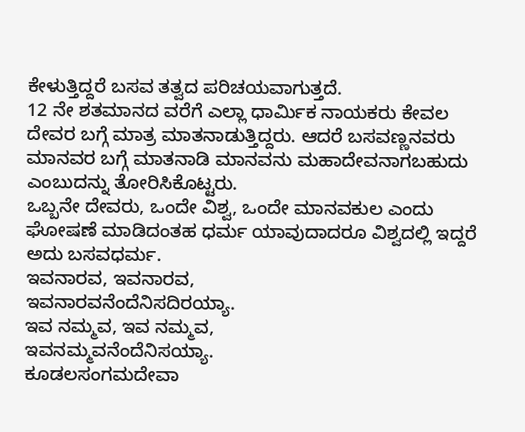ಕೇಳುತ್ತಿದ್ದರೆ ಬಸವ ತತ್ವದ ಪರಿಚಯವಾಗುತ್ತದೆ.
12 ನೇ ಶತಮಾನದ ವರೆಗೆ ಎಲ್ಲಾ ಧಾರ್ಮಿಕ ನಾಯಕರು ಕೇವಲ ದೇವರ ಬಗ್ಗೆ ಮಾತ್ರ ಮಾತನಾಡುತ್ತಿದ್ದರು. ಆದರೆ ಬಸವಣ್ಣನವರು ಮಾನವರ ಬಗ್ಗೆ ಮಾತನಾಡಿ ಮಾನವನು ಮಹಾದೇವನಾಗಬಹುದು ಎಂಬುದನ್ನು ತೋರಿಸಿಕೊಟ್ಟರು.
ಒಬ್ಬನೇ ದೇವರು, ಒಂದೇ ವಿಶ್ವ, ಒಂದೇ ಮಾನವಕುಲ ಎಂದು ಘೋಷಣೆ ಮಾಡಿದಂತಹ ಧರ್ಮ ಯಾವುದಾದರೂ ವಿಶ್ವದಲ್ಲಿ ಇದ್ದರೆ ಅದು ಬಸವಧರ್ಮ.
ಇವನಾರವ, ಇವನಾರವ,
ಇವನಾರವನೆಂದೆನಿಸದಿರಯ್ಯಾ.
ಇವ ನಮ್ಮವ, ಇವ ನಮ್ಮವ,
ಇವನಮ್ಮವನೆಂದೆನಿಸಯ್ಯಾ.
ಕೂಡಲಸಂಗಮದೇವಾ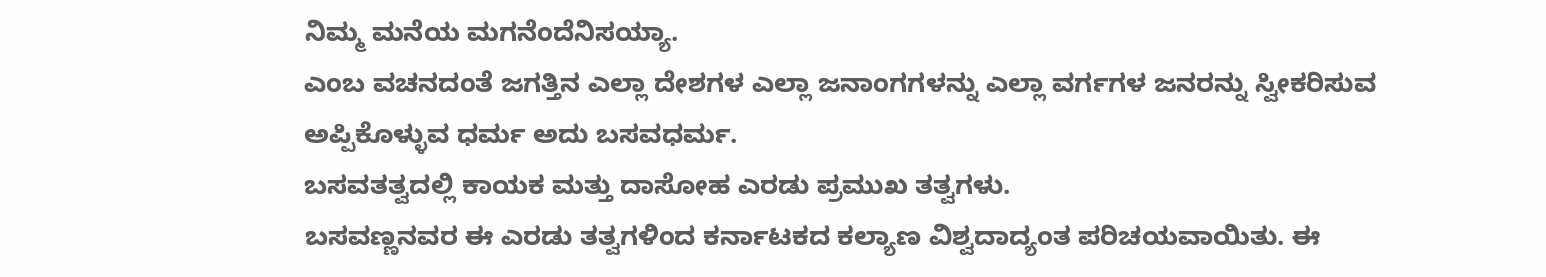ನಿಮ್ಮ ಮನೆಯ ಮಗನೆಂದೆನಿಸಯ್ಯಾ.
ಎಂಬ ವಚನದಂತೆ ಜಗತ್ತಿನ ಎಲ್ಲಾ ದೇಶಗಳ ಎಲ್ಲಾ ಜನಾಂಗಗಳನ್ನು ಎಲ್ಲಾ ವರ್ಗಗಳ ಜನರನ್ನು ಸ್ವೀಕರಿಸುವ ಅಪ್ಪಿಕೊಳ್ಳುವ ಧರ್ಮ ಅದು ಬಸವಧರ್ಮ.
ಬಸವತತ್ವದಲ್ಲಿ ಕಾಯಕ ಮತ್ತು ದಾಸೋಹ ಎರಡು ಪ್ರಮುಖ ತತ್ವಗಳು.
ಬಸವಣ್ಣನವರ ಈ ಎರಡು ತತ್ವಗಳಿಂದ ಕರ್ನಾಟಕದ ಕಲ್ಯಾಣ ವಿಶ್ವದಾದ್ಯಂತ ಪರಿಚಯವಾಯಿತು. ಈ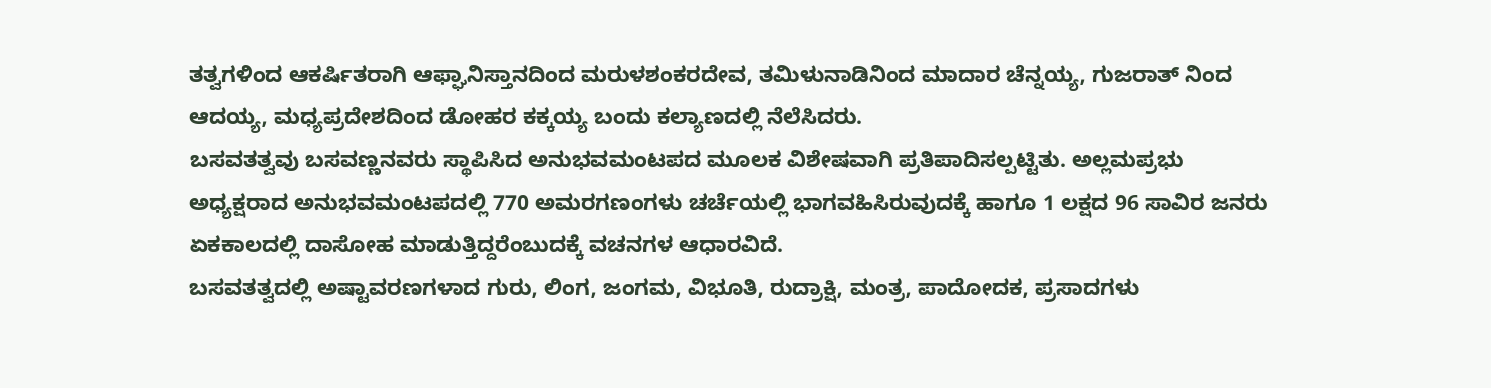ತತ್ವಗಳಿಂದ ಆಕರ್ಷಿತರಾಗಿ ಆಫ್ಘಾನಿಸ್ತಾನದಿಂದ ಮರುಳಶಂಕರದೇವ, ತಮಿಳುನಾಡಿನಿಂದ ಮಾದಾರ ಚೆನ್ನಯ್ಯ, ಗುಜರಾತ್ ನಿಂದ ಆದಯ್ಯ, ಮಧ್ಯಪ್ರದೇಶದಿಂದ ಡೋಹರ ಕಕ್ಕಯ್ಯ ಬಂದು ಕಲ್ಯಾಣದಲ್ಲಿ ನೆಲೆಸಿದರು.
ಬಸವತತ್ವವು ಬಸವಣ್ಣನವರು ಸ್ಥಾಪಿಸಿದ ಅನುಭವಮಂಟಪದ ಮೂಲಕ ವಿಶೇಷವಾಗಿ ಪ್ರತಿಪಾದಿಸಲ್ಪಟ್ಟಿತು. ಅಲ್ಲಮಪ್ರಭು ಅಧ್ಯಕ್ಷರಾದ ಅನುಭವಮಂಟಪದಲ್ಲಿ 770 ಅಮರಗಣಂಗಳು ಚರ್ಚೆಯಲ್ಲಿ ಭಾಗವಹಿಸಿರುವುದಕ್ಕೆ ಹಾಗೂ 1 ಲಕ್ಷದ 96 ಸಾವಿರ ಜನರು ಏಕಕಾಲದಲ್ಲಿ ದಾಸೋಹ ಮಾಡುತ್ತಿದ್ದರೆಂಬುದಕ್ಕೆ ವಚನಗಳ ಆಧಾರವಿದೆ.
ಬಸವತತ್ವದಲ್ಲಿ ಅಷ್ಟಾವರಣಗಳಾದ ಗುರು, ಲಿಂಗ, ಜಂಗಮ, ವಿಭೂತಿ, ರುದ್ರಾಕ್ಷಿ, ಮಂತ್ರ, ಪಾದೋದಕ, ಪ್ರಸಾದಗಳು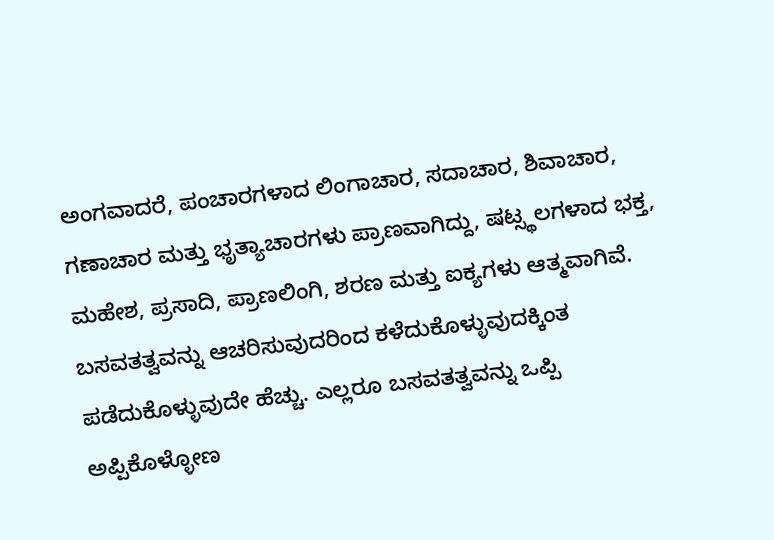ಅಂಗವಾದರೆ, ಪಂಚಾರಗಳಾದ ಲಿಂಗಾಚಾರ, ಸದಾಚಾರ, ಶಿವಾಚಾರ, ಗಣಾಚಾರ ಮತ್ತು ಭೃತ್ಯಾಚಾರಗಳು ಪ್ರಾಣವಾಗಿದ್ದು, ಷಟ್ಸ್ಥಲಗಳಾದ ಭಕ್ತ, ಮಹೇಶ, ಪ್ರಸಾದಿ, ಪ್ರಾಣಲಿಂಗಿ, ಶರಣ ಮತ್ತು ಐಕ್ಯಗಳು ಆತ್ಮವಾಗಿವೆ.
ಬಸವತತ್ವವನ್ನು ಆಚರಿಸುವುದರಿಂದ ಕಳೆದುಕೊಳ್ಳುವುದಕ್ಕಿಂತ ಪಡೆದುಕೊಳ್ಳುವುದೇ ಹೆಚ್ಚು. ಎಲ್ಲರೂ ಬಸವತತ್ವವನ್ನು ಒಪ್ಪಿ ಅಪ್ಪಿಕೊಳ್ಳೋಣ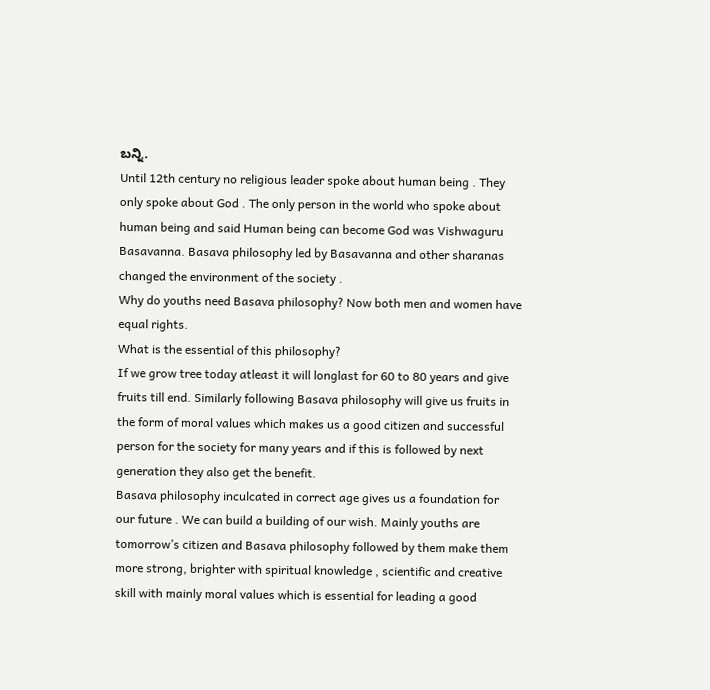ಬನ್ನಿ.
Until 12th century no religious leader spoke about human being . They only spoke about God . The only person in the world who spoke about human being and said Human being can become God was Vishwaguru Basavanna. Basava philosophy led by Basavanna and other sharanas changed the environment of the society .
Why do youths need Basava philosophy? Now both men and women have equal rights.
What is the essential of this philosophy?
If we grow tree today atleast it will longlast for 60 to 80 years and give fruits till end. Similarly following Basava philosophy will give us fruits in the form of moral values which makes us a good citizen and successful person for the society for many years and if this is followed by next generation they also get the benefit.
Basava philosophy inculcated in correct age gives us a foundation for our future . We can build a building of our wish. Mainly youths are tomorrow’s citizen and Basava philosophy followed by them make them more strong, brighter with spiritual knowledge , scientific and creative skill with mainly moral values which is essential for leading a good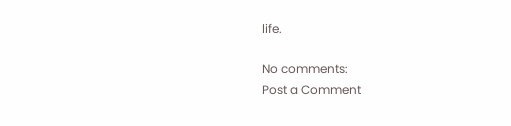life.

No comments:
Post a Comment